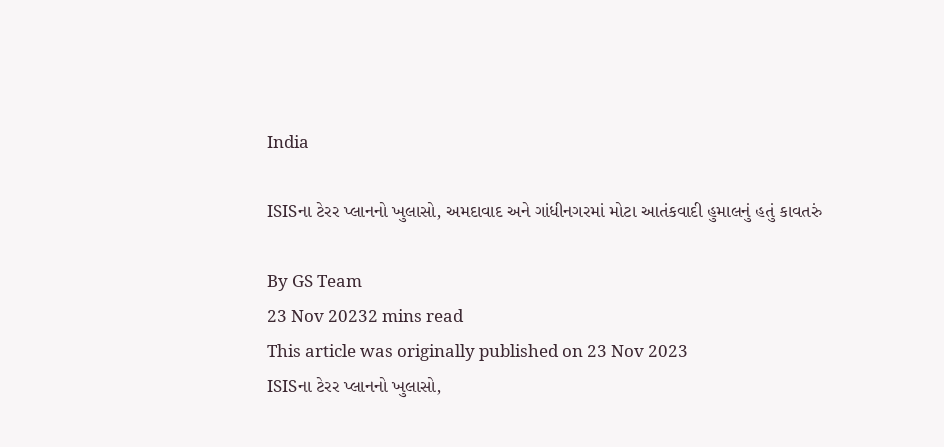India

ISISના ટેરર પ્લાનનો ખુલાસો, અમદાવાદ અને ગાંધીનગરમાં મોટા આતંકવાદી હુમાલનું હતું કાવતરું

By GS Team
23 Nov 20232 mins read
This article was originally published on 23 Nov 2023
ISISના ટેરર પ્લાનનો ખુલાસો,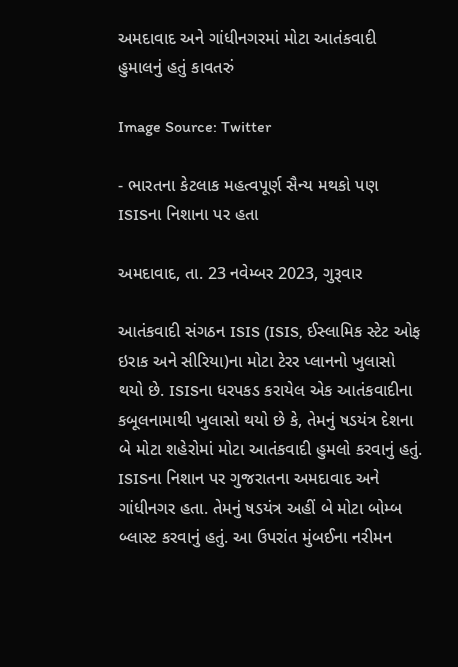અમદાવાદ અને ગાંધીનગરમાં મોટા આતંકવાદી હુમાલનું હતું કાવતરું

Image Source: Twitter

- ભારતના કેટલાક મહત્વપૂર્ણ સૈન્ય મથકો પણ ISISના નિશાના પર હતા

અમદાવાદ, તા. 23 નવેમ્બર 2023, ગુરૂવાર

આતંકવાદી સંગઠન ISIS (ISIS, ઈસ્લામિક સ્ટેટ ઓફ ઇરાક અને સીરિયા)ના મોટા ટેરર પ્લાનનો ખુલાસો થયો છે. ISISના ધરપકડ કરાયેલ એક આતંકવાદીના કબૂલનામાથી ખુલાસો થયો છે કે, તેમનું ષડયંત્ર દેશના બે મોટા શહેરોમાં મોટા આતંકવાદી હુમલો કરવાનું હતું. ISISના નિશાન પર ગુજરાતના અમદાવાદ અને ગાંધીનગર હતા. તેમનું ષડયંત્ર અહીં બે મોટા બોમ્બ બ્લાસ્ટ કરવાનું હતું. આ ઉપરાંત મુંબઈના નરીમન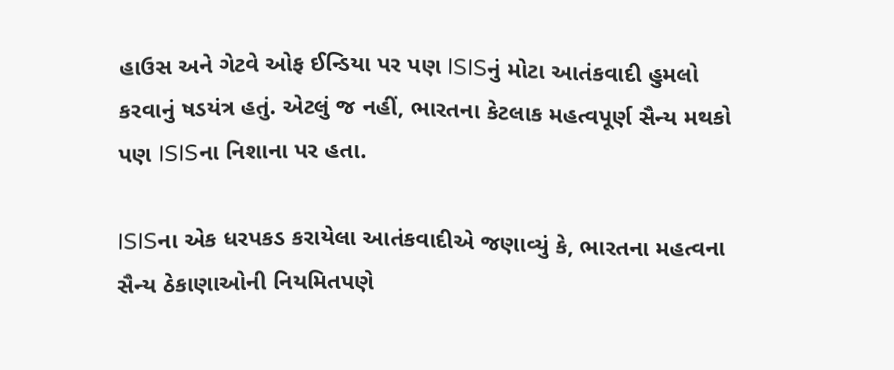હાઉસ અને ગેટવે ઓફ ઈન્ડિયા પર પણ ISISનું મોટા આતંકવાદી હુમલો કરવાનું ષડયંત્ર હતું. એટલું જ નહીં, ભારતના કેટલાક મહત્વપૂર્ણ સૈન્ય મથકો પણ ISISના નિશાના પર હતા.

ISISના એક ધરપકડ કરાયેલા આતંકવાદીએ જણાવ્યું કે, ભારતના મહત્વના સૈન્ય ઠેકાણાઓની નિયમિતપણે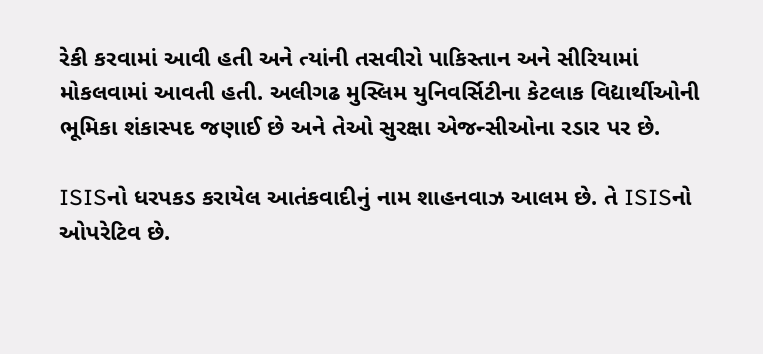રેકી કરવામાં આવી હતી અને ત્યાંની તસવીરો પાકિસ્તાન અને સીરિયામાં મોકલવામાં આવતી હતી. અલીગઢ મુસ્લિમ યુનિવર્સિટીના કેટલાક વિદ્યાર્થીઓની ભૂમિકા શંકાસ્પદ જણાઈ છે અને તેઓ સુરક્ષા એજન્સીઓના રડાર પર છે.

ISISનો ધરપકડ કરાયેલ આતંકવાદીનું નામ શાહનવાઝ આલમ છે. તે ISISનો ઓપરેટિવ છે.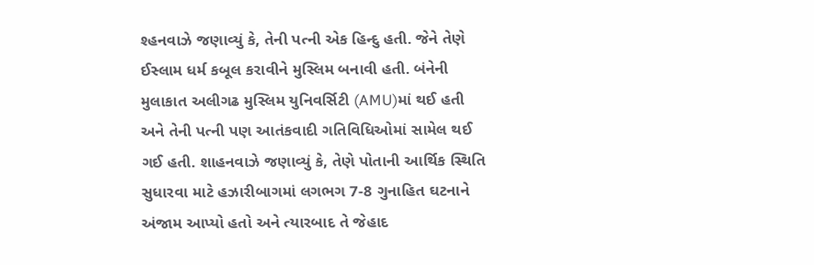શ્હનવાઝે જણાવ્યું કે, તેની પત્ની એક હિન્દુ હતી. જેને તેણે ઈસ્લામ ધર્મ કબૂલ કરાવીને મુસ્લિમ બનાવી હતી. બંનેની મુલાકાત અલીગઢ મુસ્લિમ યુનિવર્સિટી (AMU)માં થઈ હતી અને તેની પત્ની પણ આતંકવાદી ગતિવિધિઓમાં સામેલ થઈ ગઈ હતી. શાહનવાઝે જણાવ્યું કે, તેણે પોતાની આર્થિક સ્થિતિ સુધારવા માટે હઝારીબાગમાં લગભગ 7-8 ગુનાહિત ઘટનાને અંજામ આપ્યો હતો અને ત્યારબાદ તે જેહાદ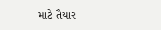માટે તૈયાર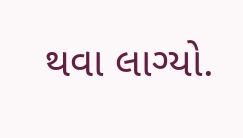થવા લાગ્યો.